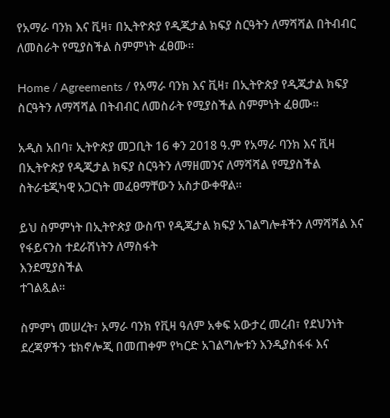የአማራ ባንክ እና ቪዛ፣ በኢትዮጵያ የዲጂታል ክፍያ ስርዓትን ለማሻሻል በትብብር ለመስራት የሚያስችል ስምምነት ፈፀሙ።

Home / Agreements / የአማራ ባንክ እና ቪዛ፣ በኢትዮጵያ የዲጂታል ክፍያ ስርዓትን ለማሻሻል በትብብር ለመስራት የሚያስችል ስምምነት ፈፀሙ።

አዲስ አበባ፣ ኢትዮጵያ መጋቢት 16 ቀን 2018 ዓ.ም የአማራ ባንክ እና ቪዛ በኢትዮጵያ የዲጂታል ክፍያ ስርዓትን ለማዘመንና ለማሻሻል የሚያስችል ስትራቴጂካዊ አጋርነት መፈፀማቸውን አስታውቀዋል።

ይህ ስምምነት በኢትዮጵያ ውስጥ የዲጂታል ክፍያ አገልግሎቶችን ለማሻሻል እና የፋይናንስ ተደራሽነትን ለማስፋት
እንደሚያስችል
ተገልጿል።

ስምምነ መሠረት፣ አማራ ባንክ የቪዛ ዓለም አቀፍ አውታረ መረብ፣ የደህንነት ደረጃዎችን ቴክኖሎጂ በመጠቀም የካርድ አገልግሎቱን እንዲያስፋፋ እና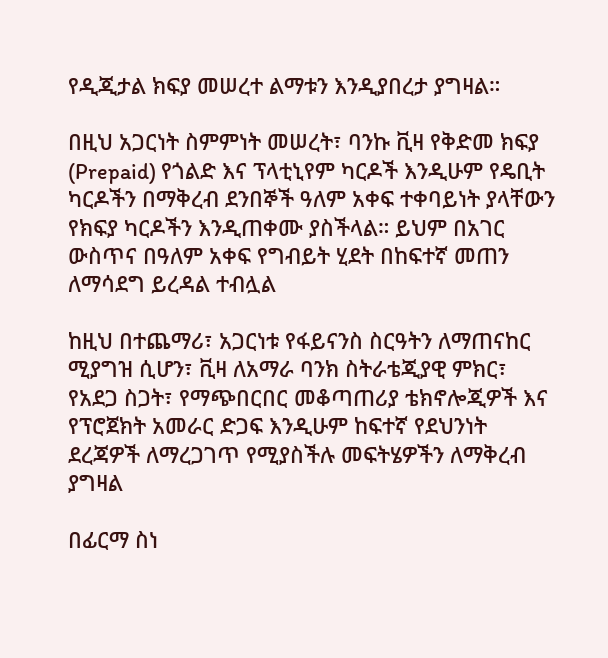የዲጂታል ክፍያ መሠረተ ልማቱን እንዲያበረታ ያግዛል።

በዚህ አጋርነት ስምምነት መሠረት፣ ባንኩ ቪዛ የቅድመ ክፍያ (Prepaid) የጎልድ እና ፕላቲኒየም ካርዶች እንዲሁም የዴቢት ካርዶችን በማቅረብ ደንበኞች ዓለም አቀፍ ተቀባይነት ያላቸውን የክፍያ ካርዶችን እንዲጠቀሙ ያስችላል። ይህም በአገር ውስጥና በዓለም አቀፍ የግብይት ሂደት በከፍተኛ መጠን ለማሳደግ ይረዳል ተብሏል

ከዚህ በተጨማሪ፣ አጋርነቱ የፋይናንስ ስርዓትን ለማጠናከር ሚያግዝ ሲሆን፣ ቪዛ ለአማራ ባንክ ስትራቴጂያዊ ምክር፣ የአደጋ ስጋት፣ የማጭበርበር መቆጣጠሪያ ቴክኖሎጂዎች እና የፕሮጀክት አመራር ድጋፍ እንዲሁም ከፍተኛ የደህንነት ደረጃዎች ለማረጋገጥ የሚያስችሉ መፍትሄዎችን ለማቅረብ
ያግዛል

በፊርማ ስነ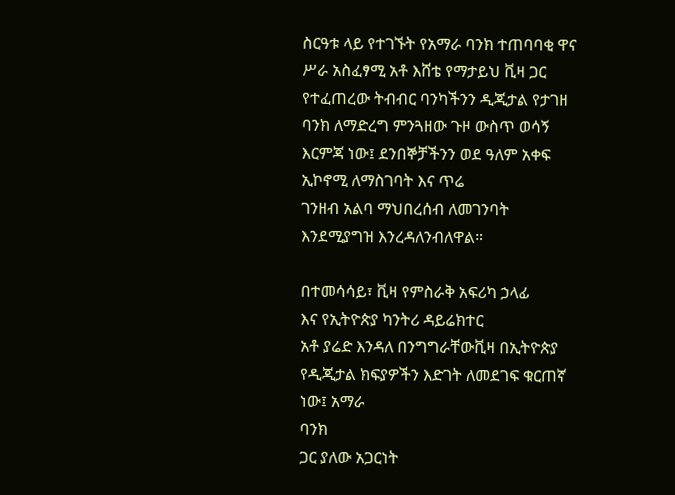ስርዓቱ ላይ የተገኙት የአማራ ባንክ ተጠባባቂ ዋና ሥራ አስፈፃሚ አቶ እሸቴ የማታይህ ቪዛ ጋር የተፈጠረው ትብብር ባንካችንን ዲጂታል የታገዘ ባንክ ለማድረግ ምንጓዘው ጉዞ ውስጥ ወሳኝ እርምጃ ነው፤ ደንበኞቻችንን ወደ ዓለም አቀፍ ኢኮኖሚ ለማስገባት እና ጥሬ
ገንዘብ አልባ ማህበረሰብ ለመገንባት እንደሚያግዝ እንረዳለንብለዋል።

በተመሳሳይ፣ ቪዛ የምስራቅ አፍሪካ ኃላፊ
እና የኢትዮጵያ ካንትሪ ዳይሬክተር
አቶ ያሬድ እንዳለ በንግግራቸውቪዛ በኢትዮጵያ የዲጂታል ክፍያዎችን እድገት ለመደገፍ ቁርጠኛ ነው፤ አማራ
ባንክ
ጋር ያለው አጋርነት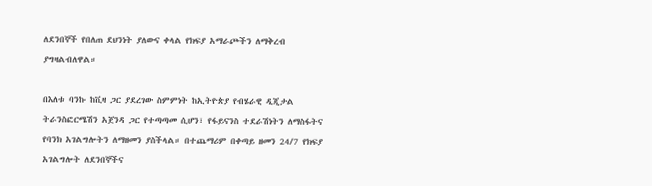ለደንበኞች የበለጠ ደህንነት ያለውና ቀላል የክፍያ አማራጮችን ለማቅረብ ያግዛልብለዋል።

በእለቱ ባንኩ ከቪዛ ጋር ያደረገው ስምምነት ከኢትዮጵያ የብሄራዊ ዲጂታል ትራንስፎርሜሽን አጀንዳ ጋር የተጣጣመ ሲሆን፣ የፋይናንስ ተደራሽነትን ለማስፋትና የባንክ አገልግሎትን ለማዘመን ያስችላል። በተጨማሪም በቀጣይ ዘመን 24/7 የክፍያ አገልግሎት ለደንበኞችና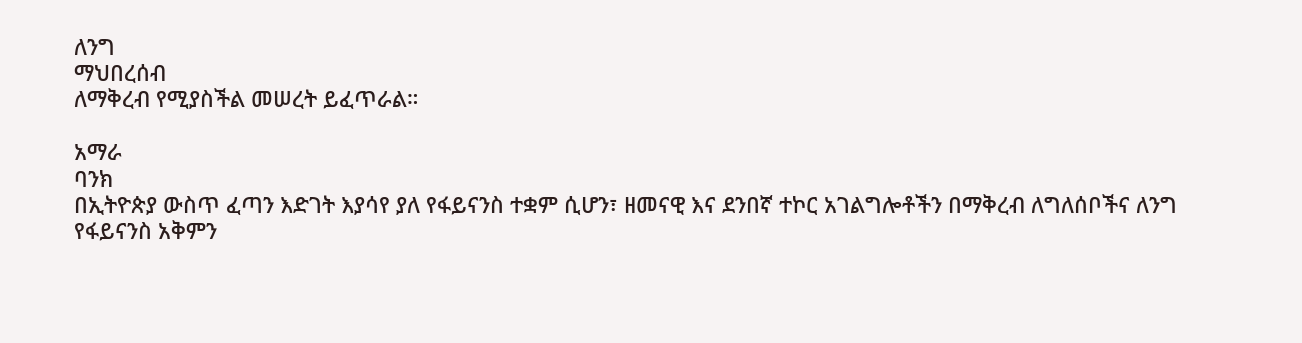ለንግ
ማህበረሰብ
ለማቅረብ የሚያስችል መሠረት ይፈጥራል።

አማራ
ባንክ
በኢትዮጵያ ውስጥ ፈጣን እድገት እያሳየ ያለ የፋይናንስ ተቋም ሲሆን፣ ዘመናዊ እና ደንበኛ ተኮር አገልግሎቶችን በማቅረብ ለግለሰቦችና ለንግ የፋይናንስ አቅምን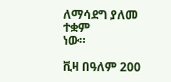ለማሳደግ ያለመ ተቋም
ነው።

ቪዛ በዓለም 200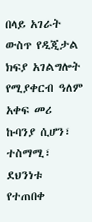በላይ አገራት ውስጥ የዲጂታል ክፍያ አገልግሎት የሚያቀርብ ዓለም አቀፍ መሪ ኩባንያ ሲሆን፣ ተስማሚ፣ ደህንነቱ የተጠበቀ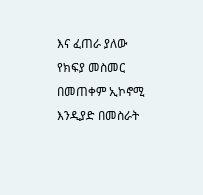እና ፈጠራ ያለው የክፍያ መስመር በመጠቀም ኢኮኖሚ እንዲያድ በመስራት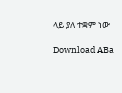ላይ ያለ ተቋም ነው

Download ABa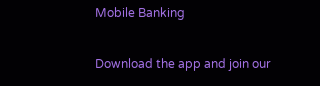Mobile Banking

Download the app and join our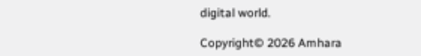digital world.

Copyright© 2026 Amhara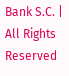Bank S.C. | All Rights Reserved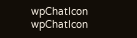wpChatIcon
wpChatIcon